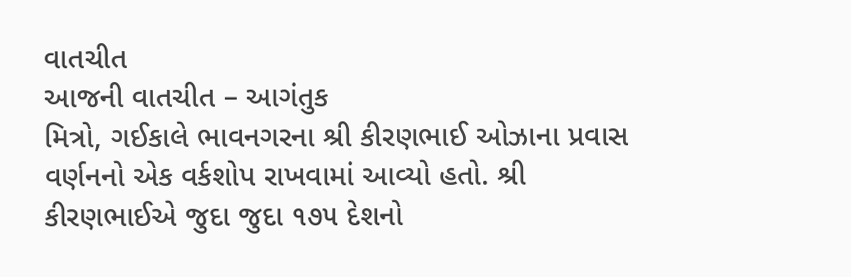વાતચીત
આજની વાતચીત – આગંતુક
મિત્રો, ગઈકાલે ભાવનગરના શ્રી કીરણભાઈ ઓઝાના પ્રવાસ વર્ણનનો એક વર્કશોપ રાખવામાં આવ્યો હતો. શ્રી કીરણભાઈએ જુદા જુદા ૧૭૫ દેશનો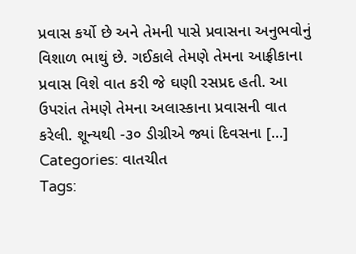પ્રવાસ કર્યો છે અને તેમની પાસે પ્રવાસના અનુભવોનું વિશાળ ભાથું છે. ગઈકાલે તેમણે તેમના આફ્રીકાના પ્રવાસ વિશે વાત કરી જે ઘણી રસપ્રદ હતી. આ ઉપરાંત તેમણે તેમના અલાસ્કાના પ્રવાસની વાત કરેલી. શૂન્યથી -૩૦ ડીગ્રીએ જ્યાં દિવસના [...]
Categories: વાતચીત
Tags: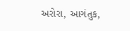અરોરા, આગંતુક,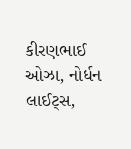કીરણભાઈ ઓઝા, નોર્ધન લાઈટ્સ,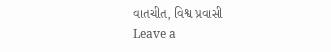વાતચીત, વિશ્વ પ્રવાસી
Leave a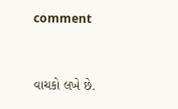comment


વાચકો લખે છે.